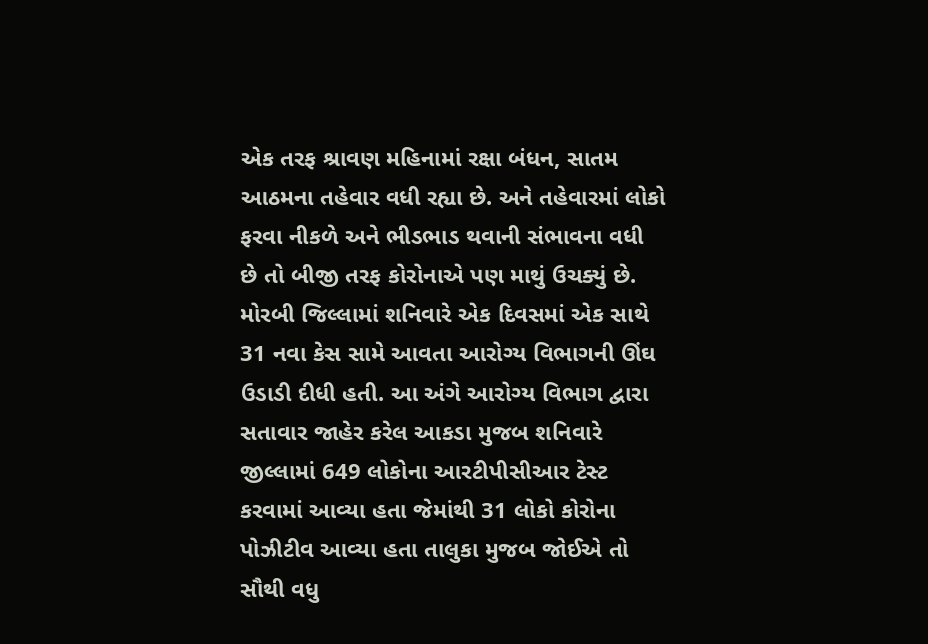એક તરફ શ્રાવણ મહિનામાં રક્ષા બંધન, સાતમ આઠમના તહેવાર વધી રહ્યા છે. અને તહેવારમાં લોકો ફરવા નીકળે અને ભીડભાડ થવાની સંભાવના વધી છે તો બીજી તરફ કોરોનાએ પણ માથું ઉચક્યું છે. મોરબી જિલ્લામાં શનિવારે એક દિવસમાં એક સાથે 31 નવા કેસ સામે આવતા આરોગ્ય વિભાગની ઊંઘ ઉડાડી દીધી હતી. આ અંગે આરોગ્ય વિભાગ દ્વારા સતાવાર જાહેર કરેલ આકડા મુજબ શનિવારે જીલ્લામાં 649 લોકોના આરટીપીસીઆર ટેસ્ટ કરવામાં આવ્યા હતા જેમાંથી 31 લોકો કોરોના પોઝીટીવ આવ્યા હતા તાલુકા મુજબ જોઈએ તો સૌથી વધુ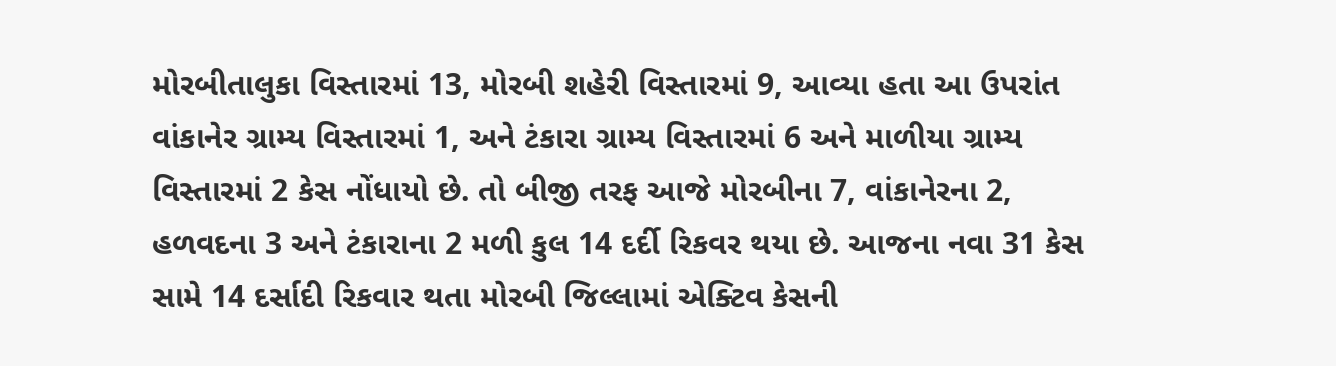મોરબીતાલુકા વિસ્તારમાં 13, મોરબી શહેરી વિસ્તારમાં 9, આવ્યા હતા આ ઉપરાંત વાંકાનેર ગ્રામ્ય વિસ્તારમાં 1, અને ટંકારા ગ્રામ્ય વિસ્તારમાં 6 અને માળીયા ગ્રામ્ય વિસ્તારમાં 2 કેસ નોંધાયો છે. તો બીજી તરફ આજે મોરબીના 7, વાંકાનેરના 2, હળવદના 3 અને ટંકારાના 2 મળી કુલ 14 દર્દી રિકવર થયા છે. આજના નવા 31 કેસ સામે 14 દર્સાદી રિકવાર થતા મોરબી જિલ્લામાં એક્ટિવ કેસની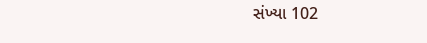સંખ્યા 102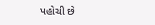પહોચી છે